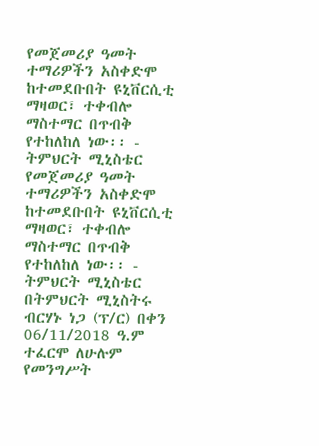የመጀመሪያ ዓመት ተማሪዎችን አስቀድሞ ከተመደቡበት ዩኒቨርሲቲ ማዛወር፣ ተቀብሎ ማስተማር በጥብቅ የተከለከለ ነው፡፡ - ትምህርት ሚኒስቴር
የመጀመሪያ ዓመት ተማሪዎችን አስቀድሞ ከተመደቡበት ዩኒቨርሲቲ ማዛወር፣ ተቀብሎ ማስተማር በጥብቅ የተከለከለ ነው፡፡ - ትምህርት ሚኒስቴር በትምህርት ሚኒስትሩ ብርሃኑ ነጋ (ፕ/ር) በቀን 06/11/2018 ዓ.ም ተፈርሞ ለሁሉም የመንግሥት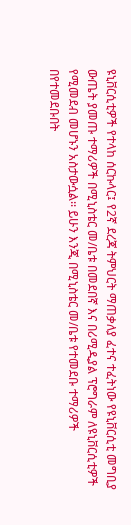ዩኒቨርሲቲዎች የተላከ ሰርኩላር፤ የ2ኛ ደረጃ ትምህርት ማጠቃለያ ፈተና ተፈትነው የዩኒቨርሲቲ መግቢያ ውጤት ያመጡ ተማሪዎች በሚኒስቴር መ/ቤቱ በመደበኛ እና በሪሚዲያል ፕሮግራም ለዩኒቨርሲቲዎች የሚመደብ መሆኑን አስታውሷል፡፡ ይሁን እንጂ በሚኒስቴር መ/ቤቱ የተመደቡ ተማሪዎች በየተመደቡበት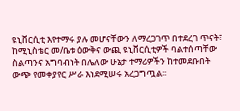ዩኒቨርሲቲ እየተማሩ ያሉ መሆናቸውን ለማረጋገጥ በተደረገ ጥናት፣ ከሚኒስቴር መ/ቤቱ ዕውቅና ውጪ ዩኒቨርሲቲዎች ባልተሰጣቸው ስልጣንና አግባብነት በሌለው ሁኔታ ተማሪዎችን ከተመደቡበት ውጭ የመቀያየር ሥራ እነደሚሠሩ አረጋግጧል፡፡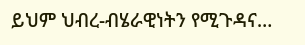ይህም ህብረ-ብሄራዊነትን የሚጉዳና…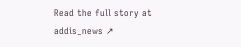Read the full story at addis_news ↗